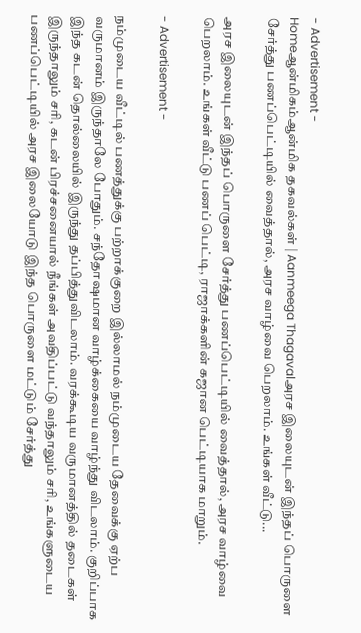- Advertisement -
Homeஆன்மிகம்ஆன்மிக தகவல்கள் | Aanmeega Thagavalஅரச இலையுடன் இந்தப் பொருளை சேர்த்து பணப்பெட்டியில் வைத்தால், அரச வாழ்வை பெறலாம். உங்கள் வீட்டு...

அரச இலையுடன் இந்தப் பொருளை சேர்த்து பணப்பெட்டியில் வைத்தால், அரச வாழ்வை பெறலாம். உங்கள் வீட்டு பணப் பெட்டி, ராஜாக்களின் கஜான பெட்டியாக மாறும்.

- Advertisement -

நம்முடைய வீட்டில் பணத்துக்கு பற்றாக்குறை இல்லாமல் நம்முடைய தேவைக்கு ஏற்ப வருமானம் இருந்தாலே போதும். சந்தோஷமான வாழ்க்கையை வாழ்ந்து விடலாம். குறிப்பாக இந்த கடன் தொல்லையில் இருந்து தப்பித்துவிடலாம். வரக்கூடிய வருமானத்தில் தடைகள் இருந்தாலும் சரி, கடன் பிரச்சனையால் நீங்கள் அவதிப்பட்டு வந்தாலும் சரி, உங்களுடைய பணப்பெட்டியில் அரச இலையோடு இந்த பொருளை மட்டும் சேர்த்து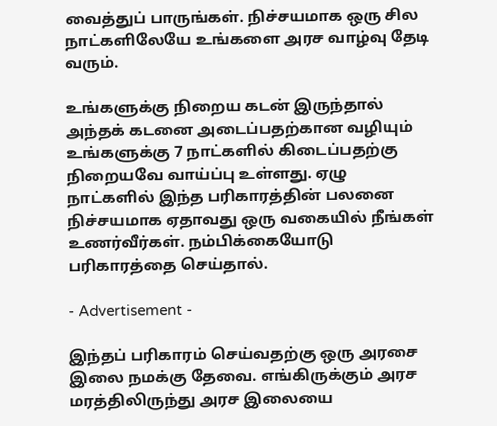வைத்துப் பாருங்கள். நிச்சயமாக ஒரு சில நாட்களிலேயே உங்களை அரச வாழ்வு தேடி வரும்.

உங்களுக்கு நிறைய கடன் இருந்தால் அந்தக் கடனை அடைப்பதற்கான வழியும் உங்களுக்கு 7 நாட்களில் கிடைப்பதற்கு நிறையவே வாய்ப்பு உள்ளது. ஏழு நாட்களில் இந்த பரிகாரத்தின் பலனை நிச்சயமாக ஏதாவது ஒரு வகையில் நீங்கள் உணர்வீர்கள். நம்பிக்கையோடு பரிகாரத்தை செய்தால்.

- Advertisement -

இந்தப் பரிகாரம் செய்வதற்கு ஒரு அரசை இலை நமக்கு தேவை. எங்கிருக்கும் அரச மரத்திலிருந்து அரச இலையை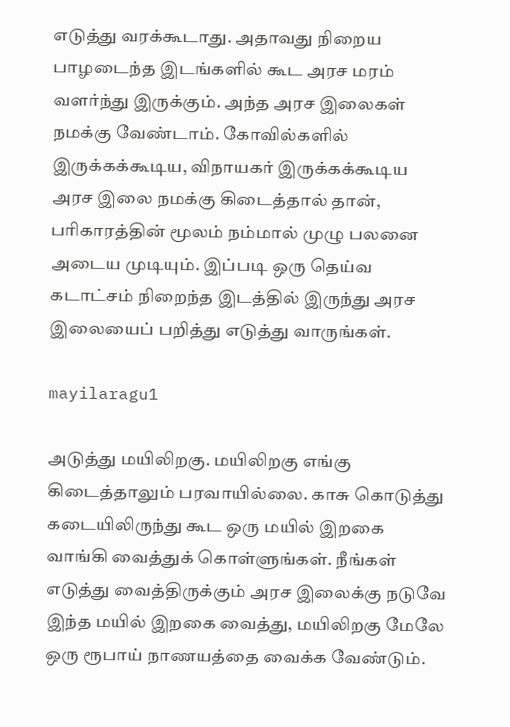எடுத்து வரக்கூடாது. அதாவது நிறைய பாழடைந்த இடங்களில் கூட அரச மரம் வளர்ந்து இருக்கும். அந்த அரச இலைகள் நமக்கு வேண்டாம். கோவில்களில் இருக்கக்கூடிய, விநாயகர் இருக்கக்கூடிய அரச இலை நமக்கு கிடைத்தால் தான், பரிகாரத்தின் மூலம் நம்மால் முழு பலனை அடைய முடியும். இப்படி ஒரு தெய்வ கடாட்சம் நிறைந்த இடத்தில் இருந்து அரச இலையைப் பறித்து எடுத்து வாருங்கள்.

mayilaragu1

அடுத்து மயிலிறகு. மயிலிறகு எங்கு கிடைத்தாலும் பரவாயில்லை. காசு கொடுத்து கடையிலிருந்து கூட ஒரு மயில் இறகை வாங்கி வைத்துக் கொள்ளுங்கள். நீங்கள் எடுத்து வைத்திருக்கும் அரச இலைக்கு நடுவே இந்த மயில் இறகை வைத்து, மயிலிறகு மேலே ஒரு ரூபாய் நாணயத்தை வைக்க வேண்டும்.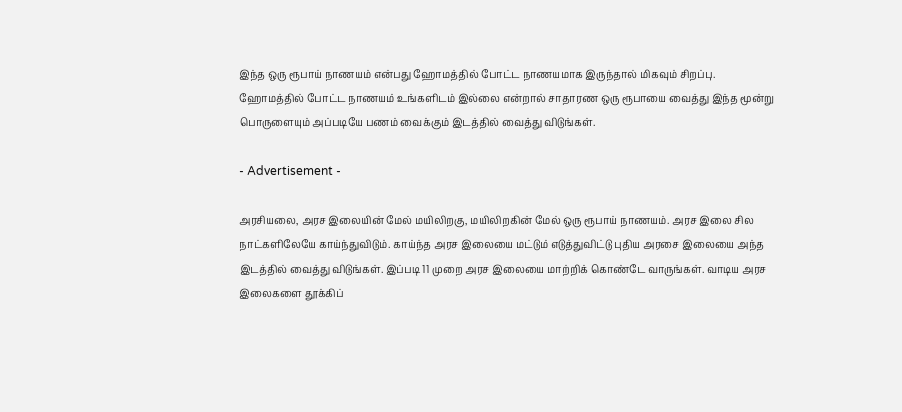இந்த ஒரு ரூபாய் நாணயம் என்பது ஹோமத்தில் போட்ட நாணயமாக இருந்தால் மிகவும் சிறப்பு. ஹோமத்தில் போட்ட நாணயம் உங்களிடம் இல்லை என்றால் சாதாரண ஒரு ரூபாயை வைத்து இந்த மூன்று பொருளையும் அப்படியே பணம் வைக்கும் இடத்தில் வைத்து விடுங்கள்.

- Advertisement -

அரசியலை, அரச இலையின் மேல் மயிலிறகு, மயிலிறகின் மேல் ஒரு ரூபாய் நாணயம். அரச இலை சில நாட்களிலேயே காய்ந்துவிடும். காய்ந்த அரச இலையை மட்டும் எடுத்துவிட்டு புதிய அரசை இலையை அந்த இடத்தில் வைத்து விடுங்கள். இப்படி 11 முறை அரச இலையை மாற்றிக் கொண்டே வாருங்கள். வாடிய அரச இலைகளை தூக்கிப்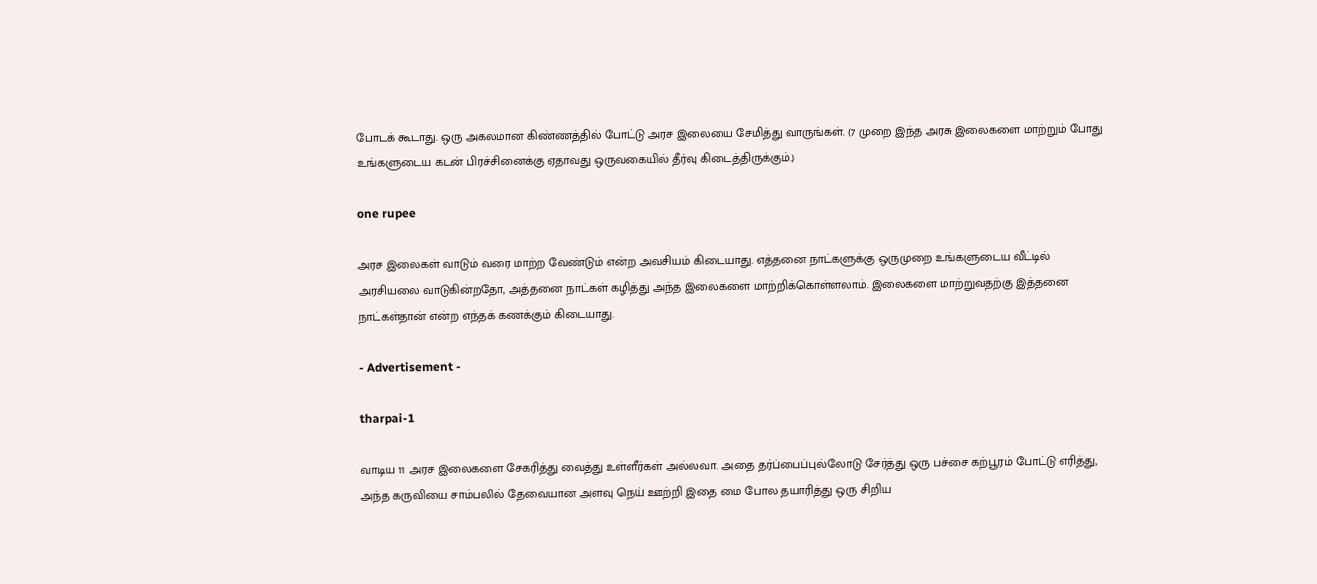போடக் கூடாது. ஒரு அகலமான கிண்ணத்தில் போட்டு அரச இலையை சேமித்து வாருங்கள். (7 முறை இந்த அரசு இலைகளை மாற்றும் போது உங்களுடைய கடன் பிரச்சினைக்கு ஏதாவது ஒருவகையில் தீர்வு கிடைத்திருக்கும்.)

one rupee

அரச இலைகள் வாடும் வரை மாற்ற வேண்டும் என்ற அவசியம் கிடையாது. எத்தனை நாட்களுக்கு ஒருமுறை உங்களுடைய வீட்டில் அரசியலை வாடுகின்றதோ, அத்தனை நாட்கள் கழித்து அந்த இலைகளை மாற்றிக்கொள்ளலாம். இலைகளை மாற்றுவதற்கு இத்தனை நாட்கள்தான் என்ற எந்தக் கணக்கும் கிடையாது.

- Advertisement -

tharpai-1

வாடிய 11 அரச இலைகளை சேகரித்து வைத்து உள்ளீர்கள் அல்லவா. அதை தர்ப்பைப்புல்லோடு சேர்த்து ஒரு பச்சை கற்பூரம் போட்டு எரித்து, அந்த கருவியை சாம்பலில் தேவையான அளவு நெய் ஊற்றி இதை மை போல தயாரித்து ஒரு சிறிய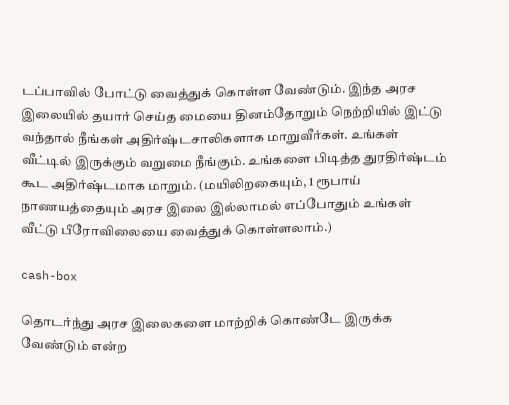டப்பாவில் போட்டு வைத்துக் கொள்ள வேண்டும். இந்த அரச இலையில் தயார் செய்த மையை தினம்தோறும் நெற்றியில் இட்டு வந்தால் நீங்கள் அதிர்ஷ்டசாலிகளாக மாறுவீர்கள். உங்கள் வீட்டில் இருக்கும் வறுமை நீங்கும். உங்களை பிடித்த துரதிர்ஷ்டம் கூட அதிர்ஷ்டமாக மாறும். (மயிலிறகையும், 1 ரூபாய் நாணயத்தையும் அரச இலை இல்லாமல் எப்போதும் உங்கள் வீட்டு பீரோவிலையை வைத்துக் கொள்ளலாம்.)

cash-box

தொடர்ந்து அரச இலைகளை மாற்றிக் கொண்டே இருக்க வேண்டும் என்ற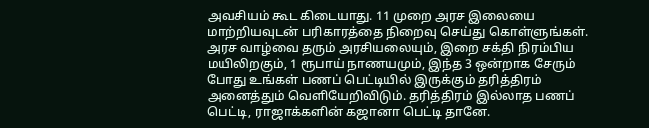அவசியம் கூட கிடையாது. 11 முறை அரச இலையை மாற்றியவுடன் பரிகாரத்தை நிறைவு செய்து கொள்ளுங்கள். அரச வாழ்வை தரும் அரசியலையும், இறை சக்தி நிரம்பிய மயிலிறகும், 1 ரூபாய் நாணயமும், இந்த 3 ஒன்றாக சேரும் போது உங்கள் பணப் பெட்டியில் இருக்கும் தரித்திரம் அனைத்தும் வெளியேறிவிடும். தரித்திரம் இல்லாத பணப் பெட்டி, ராஜாக்களின் கஜானா பெட்டி தானே.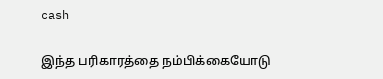cash

இந்த பரிகாரத்தை நம்பிக்கையோடு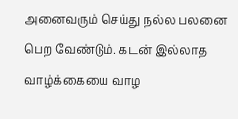அனைவரும் செய்து நல்ல பலனை பெற வேண்டும். கடன் இல்லாத வாழ்க்கையை வாழ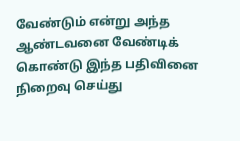வேண்டும் என்று அந்த ஆண்டவனை வேண்டிக் கொண்டு இந்த பதிவினை நிறைவு செய்து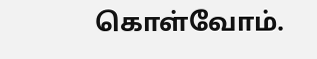கொள்வோம்.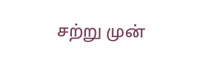சற்று முன்